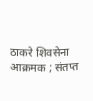ठाकरे शिवसेना आक्रमक ; संतप्त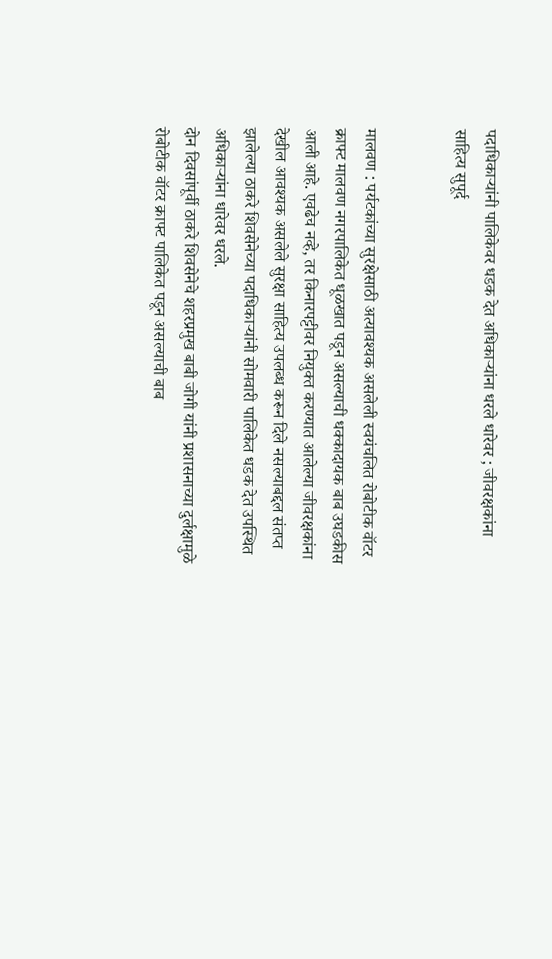पदाधिकाऱ्यांनी पालिकेवर धडक देत अधिकाऱ्यांना धरले धारेवर ; जीवरक्षकांना साहित्य सुपूर्द


मालवण : पर्यटकांच्या सुरक्षेसाठी अत्यावश्यक असलेली स्वयंचलित रोबोटीक वॉटर क्राफ्ट मालवण नगरपालिकेत धूळखात पडून असल्याची धक्कादायक बाब उघडकीस आली आहे. एवढेच नव्हे, तर किनारपट्टीवर नियुक्त करण्यात आलेल्या जीवरक्षकांना देखील आवश्यक असलेले सुरक्षा साहित्य उपलब्ध करून दिले नसल्याबद्दल संतप्त झालेल्या ठाकरे शिवसेनेच्या पदाधिकाऱ्यांनी सोमवारी पालिकेत धडक देत उपस्थित अधिकाऱ्यांना धारेवर धरले.
दोन दिवसांपूर्वी ठाकरे शिवसेनेचे शहरप्रमुख बाबी जोगी यांनी प्रशासनाच्या दुर्लक्षामुळे रोबोटीक वॉटर क्राफ्ट पालिकेत पडून असल्याची बाब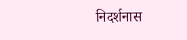निदर्शनास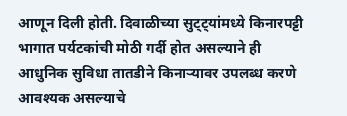आणून दिली होती. दिवाळीच्या सुट्ट्यांमध्ये किनारपट्टी भागात पर्यटकांची मोठी गर्दी होत असल्याने ही आधुनिक सुविधा तातडीने किनाऱ्यावर उपलब्ध करणे आवश्यक असल्याचे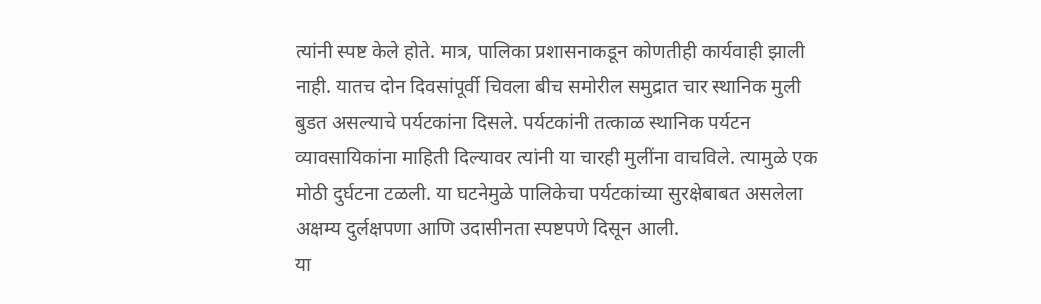त्यांनी स्पष्ट केले होते. मात्र, पालिका प्रशासनाकडून कोणतीही कार्यवाही झाली नाही. यातच दोन दिवसांपूर्वी चिवला बीच समोरील समुद्रात चार स्थानिक मुली बुडत असल्याचे पर्यटकांना दिसले. पर्यटकांनी तत्काळ स्थानिक पर्यटन व्यावसायिकांना माहिती दिल्यावर त्यांनी या चारही मुलींना वाचविले. त्यामुळे एक मोठी दुर्घटना टळली. या घटनेमुळे पालिकेचा पर्यटकांच्या सुरक्षेबाबत असलेला अक्षम्य दुर्लक्षपणा आणि उदासीनता स्पष्टपणे दिसून आली.
या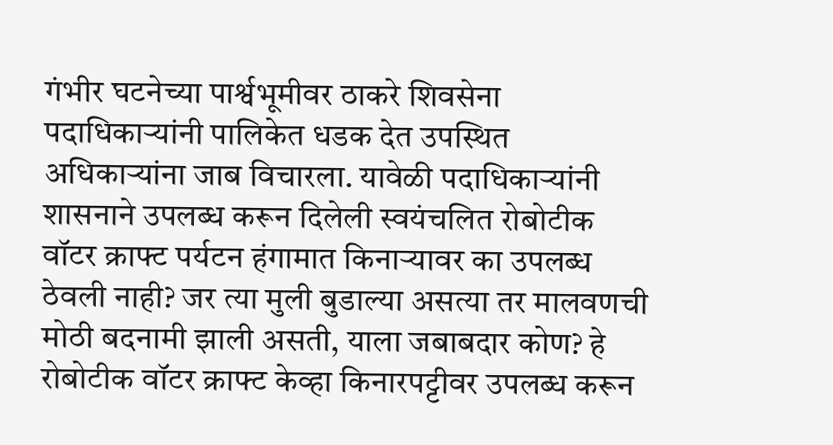गंभीर घटनेच्या पार्श्वभूमीवर ठाकरे शिवसेना पदाधिकाऱ्यांनी पालिकेत धडक देत उपस्थित अधिकाऱ्यांना जाब विचारला. यावेळी पदाधिकाऱ्यांनी शासनाने उपलब्ध करून दिलेली स्वयंचलित रोबोटीक वॉटर क्राफ्ट पर्यटन हंगामात किनाऱ्यावर का उपलब्ध ठेवली नाही? जर त्या मुली बुडाल्या असत्या तर मालवणची मोठी बदनामी झाली असती, याला जबाबदार कोण? हे रोबोटीक वॉटर क्राफ्ट केव्हा किनारपट्टीवर उपलब्ध करून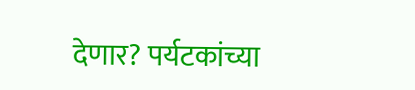देणार? पर्यटकांच्या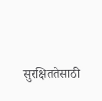सुरक्षिततेसाठी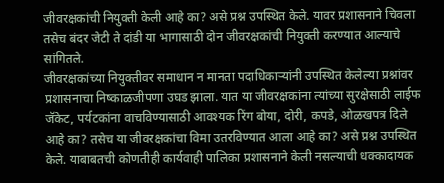जीवरक्षकांची नियुक्ती केली आहे का? असे प्रश्न उपस्थित केले. यावर प्रशासनाने चिवला तसेच बंदर जेटी ते दांडी या भागासाठी दोन जीवरक्षकांची नियुक्ती करण्यात आल्याचे सांगितले.
जीवरक्षकांच्या नियुक्तीवर समाधान न मानता पदाधिकाऱ्यांनी उपस्थित केलेल्या प्रश्नांवर प्रशासनाचा निष्काळजीपणा उघड झाला. यात या जीवरक्षकांना त्यांच्या सुरक्षेसाठी लाईफ जॅकेट, पर्यटकांना वाचविण्यासाठी आवश्यक रिंग बोया, दोरी, कपडे, ओळखपत्र दिले आहे का? तसेच या जीवरक्षकांचा विमा उतरविण्यात आला आहे का? असे प्रश्न उपस्थित केले. याबाबतची कोणतीही कार्यवाही पालिका प्रशासनाने केली नसल्याची धक्कादायक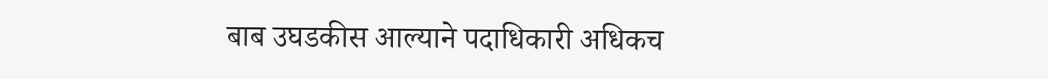बाब उघडकीस आल्याने पदाधिकारी अधिकच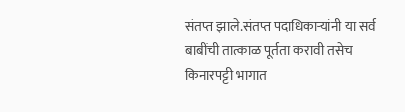संतप्त झाले.संतप्त पदाधिकाऱ्यांनी या सर्व बाबींची तात्काळ पूर्तता करावी तसेच किनारपट्टी भागात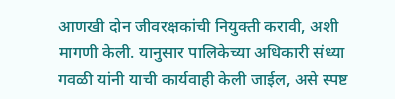आणखी दोन जीवरक्षकांची नियुक्ती करावी, अशी मागणी केली. यानुसार पालिकेच्या अधिकारी संध्या गवळी यांनी याची कार्यवाही केली जाईल, असे स्पष्ट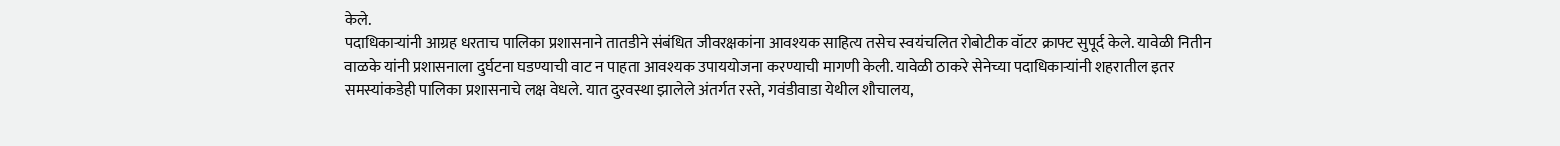केले.
पदाधिकाऱ्यांनी आग्रह धरताच पालिका प्रशासनाने तातडीने संबंधित जीवरक्षकांना आवश्यक साहित्य तसेच स्वयंचलित रोबोटीक वॉटर क्राफ्ट सुपूर्द केले. यावेळी नितीन वाळके यांनी प्रशासनाला दुर्घटना घडण्याची वाट न पाहता आवश्यक उपाययोजना करण्याची मागणी केली. यावेळी ठाकरे सेनेच्या पदाधिकाऱ्यांनी शहरातील इतर समस्यांकडेही पालिका प्रशासनाचे लक्ष वेधले. यात दुरवस्था झालेले अंतर्गत रस्ते, गवंडीवाडा येथील शौचालय,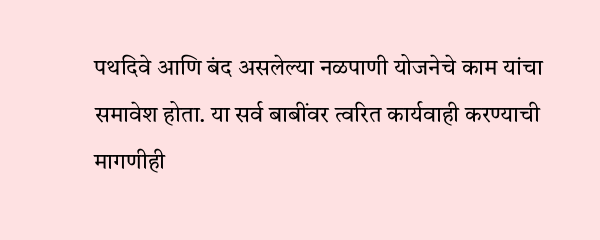पथदिवे आणि बंद असलेल्या नळपाणी योजनेचे काम यांचा समावेश होता. या सर्व बाबींवर त्वरित कार्यवाही करण्याची मागणीही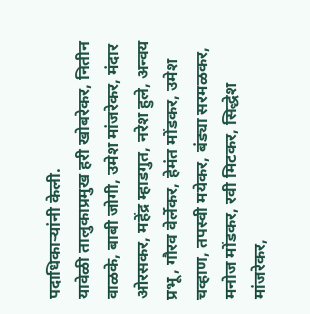पदाधिकाऱ्यांनी केली.
यावेळी तालुकाप्रमुख हरी खोबरेकर, नितीन वाळके, बाबी जोगी, उमेश मांजरेकर, मंदार ओरसकर, महेंद्र म्हाडगुत, नरेश हुले, अन्वय प्रभू, गौरव वेर्लेकर, हेमंत मोंडकर, उमेश चव्हाण, तपस्वी मयेकर, बंड्या सरमळकर, मनोज मोंडकर, रवी मिटकर, सिद्धेश मांजरेकर,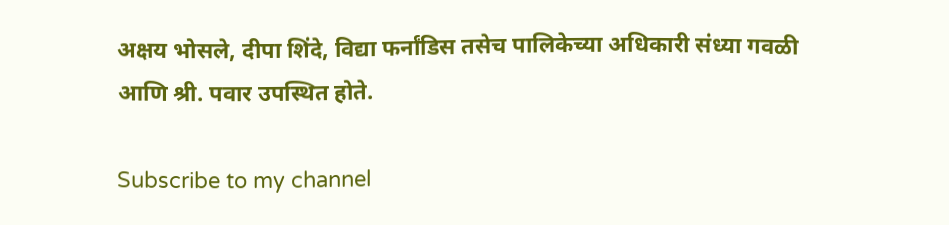अक्षय भोसले, दीपा शिंदे, विद्या फर्नांडिस तसेच पालिकेच्या अधिकारी संध्या गवळी आणि श्री. पवार उपस्थित होते.

Subscribe to my channel